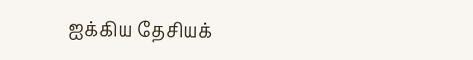ஐக்கிய தேசியக்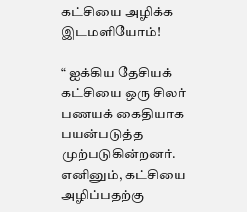கட்சியை அழிக்க இடமளியோம்!

“ ஐக்கிய தேசியக் கட்சியை ஒரு சிலர் பணயக் கைதியாக பயன்படுத்த முற்படுகின்றனர். எனினும், கட்சியை அழிப்பதற்கு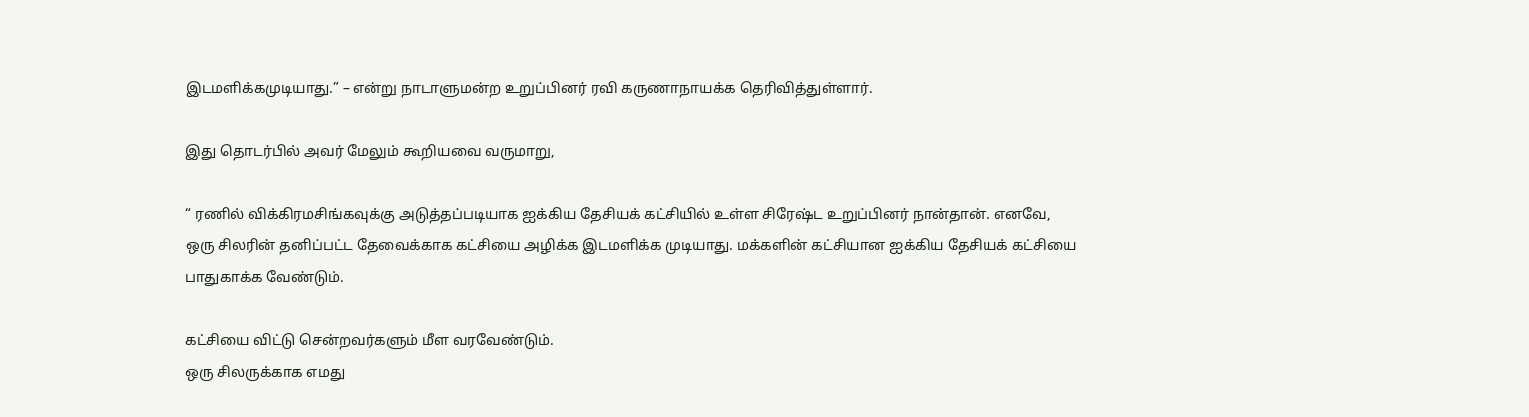இடமளிக்கமுடியாது.” – என்று நாடாளுமன்ற உறுப்பினர் ரவி கருணாநாயக்க தெரிவித்துள்ளார்.

இது தொடர்பில் அவர் மேலும் கூறியவை வருமாறு,

“ ரணில் விக்கிரமசிங்கவுக்கு அடுத்தப்படியாக ஐக்கிய தேசியக் கட்சியில் உள்ள சிரேஷ்ட உறுப்பினர் நான்தான். எனவே, ஒரு சிலரின் தனிப்பட்ட தேவைக்காக கட்சியை அழிக்க இடமளிக்க முடியாது. மக்களின் கட்சியான ஐக்கிய தேசியக் கட்சியை பாதுகாக்க வேண்டும்.

கட்சியை விட்டு சென்றவர்களும் மீள வரவேண்டும்.
ஒரு சிலருக்காக எமது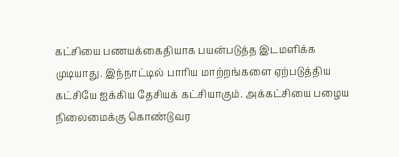கட்சியை பணயக்கைதியாக பயன்படுத்த இடமளிக்க முடியாது. இந்நாட்டில் பாரிய மாற்றங்களை ஏற்படுத்திய கட்சியே ஐக்கிய தேசியக் கட்சியாகும். அக்கட்சியை பழைய நிலைமைக்கு கொண்டுவர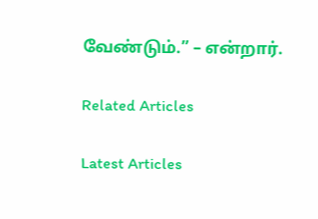வேண்டும்.” – என்றார்.

Related Articles

Latest Articles